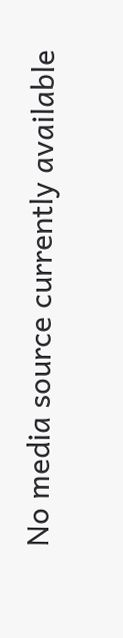No media source currently available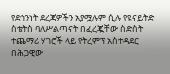የደኅንነት ደረጃዎችን አያሟሉም ሲሉ የዩናይትድ ስቴትስ ባለሥልጣናት በፈረጇቸው ስድስት ተጨማሪ ሃገሮች ላይ የትረምፕ አስተዳደር በሕጋዊው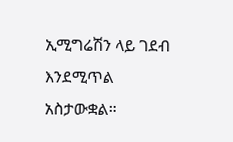ኢሚግሬሽን ላይ ገደብ እንደሚጥል አስታውቋል።